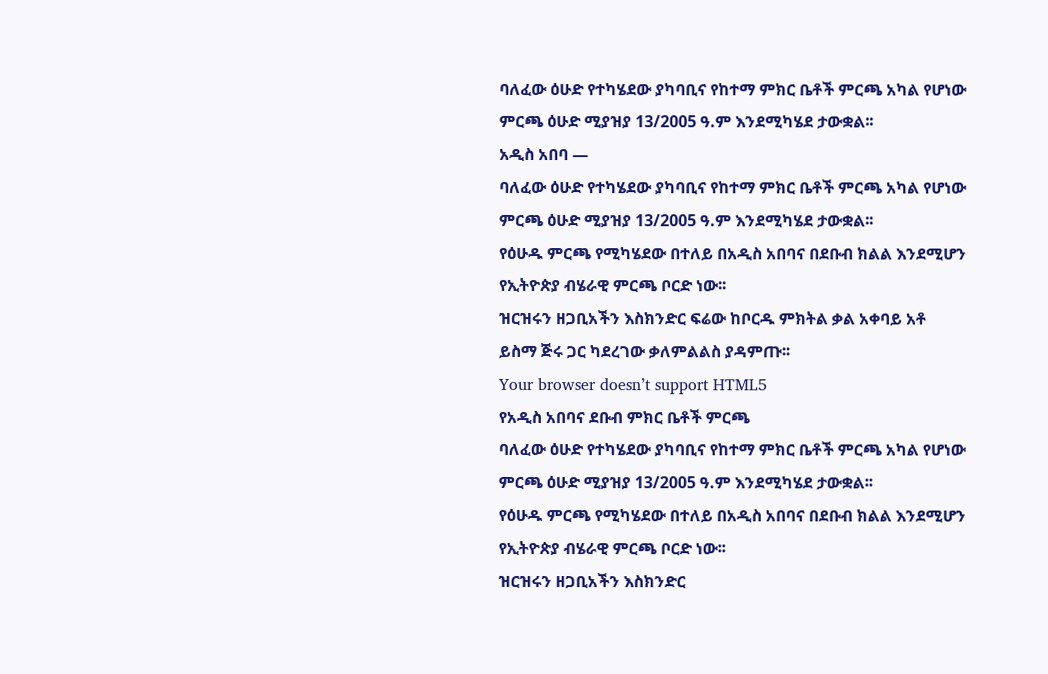ባለፈው ዕሁድ የተካሄደው ያካባቢና የከተማ ምክር ቤቶች ምርጫ አካል የሆነው ምርጫ ዕሁድ ሚያዝያ 13/2005 ዓ.ም እንደሚካሄደ ታውቋል፡፡
አዲስ አበባ —
ባለፈው ዕሁድ የተካሄደው ያካባቢና የከተማ ምክር ቤቶች ምርጫ አካል የሆነው ምርጫ ዕሁድ ሚያዝያ 13/2005 ዓ.ም እንደሚካሄደ ታውቋል፡፡
የዕሁዱ ምርጫ የሚካሄደው በተለይ በአዲስ አበባና በደቡብ ክልል እንደሚሆን የኢትዮጵያ ብሄራዊ ምርጫ ቦርድ ነው፡፡
ዝርዝሩን ዘጋቢአችን እስክንድር ፍሬው ከቦርዱ ምክትል ቃል አቀባይ አቶ ይስማ ጅሩ ጋር ካደረገው ቃለምልልስ ያዳምጡ፡፡
Your browser doesn’t support HTML5
የአዲስ አበባና ደቡብ ምክር ቤቶች ምርጫ
ባለፈው ዕሁድ የተካሄደው ያካባቢና የከተማ ምክር ቤቶች ምርጫ አካል የሆነው ምርጫ ዕሁድ ሚያዝያ 13/2005 ዓ.ም እንደሚካሄደ ታውቋል፡፡
የዕሁዱ ምርጫ የሚካሄደው በተለይ በአዲስ አበባና በደቡብ ክልል እንደሚሆን የኢትዮጵያ ብሄራዊ ምርጫ ቦርድ ነው፡፡
ዝርዝሩን ዘጋቢአችን እስክንድር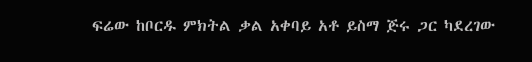ፍሬው ከቦርዱ ምክትል ቃል አቀባይ አቶ ይስማ ጅሩ ጋር ካደረገው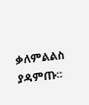ቃለምልልስ ያዳምጡ፡፡